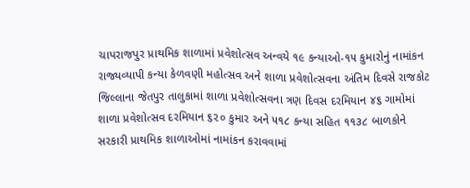ચાપરાજપુર પ્રાથમિક શાળામાં પ્રવેશોત્સવ અન્વયે ૧૯ કન્યાઓ-૧૫ કુમારોનું નામાંકન
રાજ્યવ્યાપી કન્યા કેળવણી મહોત્સવ અને શાળા પ્રવેશોત્સવના અંતિમ દિવસે રાજકોટ જિલ્લાના જેતપુર તાલુકામાં શાળા પ્રવેશોત્સવના ત્રણ દિવસ દરમિયાન ૪૬ ગામોમાં શાળા પ્રવેશોત્સવ દરમિયાન ૬૨૦ કુમાર અને ૫૧૮ કન્યા સહિત ૧૧૩૮ બાળકોને સરકારી પ્રાથમિક શાળાઓમાં નામાંકન કરાવવામાં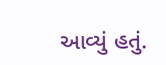આવ્યું હતું.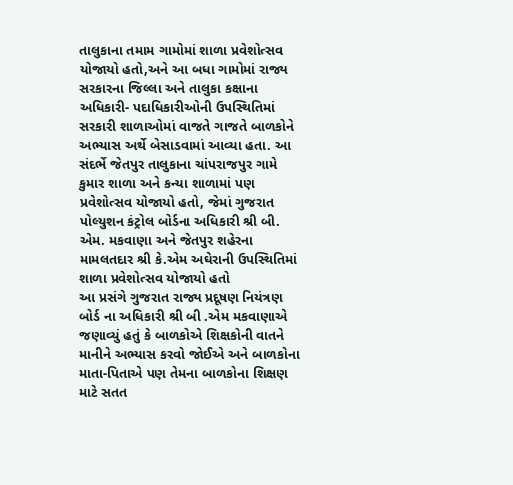તાલુકાના તમામ ગામોમાં શાળા પ્રવેશોત્સવ યોજાયો હતો,અને આ બધા ગામોમાં રાજ્ય સરકારના જિલ્લા અને તાલુકા કક્ષાના અધિકારી- પદાધિકારીઓની ઉપસ્થિતિમાં સરકારી શાળાઓમાં વાજતે ગાજતે બાળકોને અભ્યાસ અર્થે બેસાડવામાં આવ્યા હતા. આ સંદર્ભે જેતપુર તાલુકાના ચાંપરાજપુર ગામે કુમાર શાળા અને કન્યા શાળામાં પણ પ્રવેશોત્સવ યોજાયો હતો, જેમાં ગુજરાત પોલ્યુશન કંટ્રોલ બોર્ડના અધિકારી શ્રી બી. એમ. મકવાણા અને જેતપુર શહેરના મામલતદાર શ્રી કે.એમ અઘેરાની ઉપસ્થિતિમાં શાળા પ્રવેશોત્સવ યોજાયો હતો
આ પ્રસંગે ગુજરાત રાજ્ય પ્રદૂષણ નિયંત્રણ બોર્ડ ના અધિકારી શ્રી બી .એમ મકવાણાએ જણાવ્યું હતું કે બાળકોએ શિક્ષકોની વાતને માનીને અભ્યાસ કરવો જોઈએ અને બાળકોના માતા-પિતાએ પણ તેમના બાળકોના શિક્ષણ માટે સતત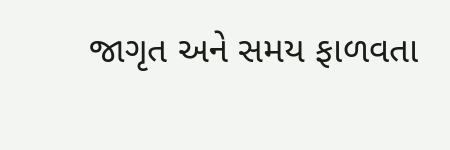જાગૃત અને સમય ફાળવતા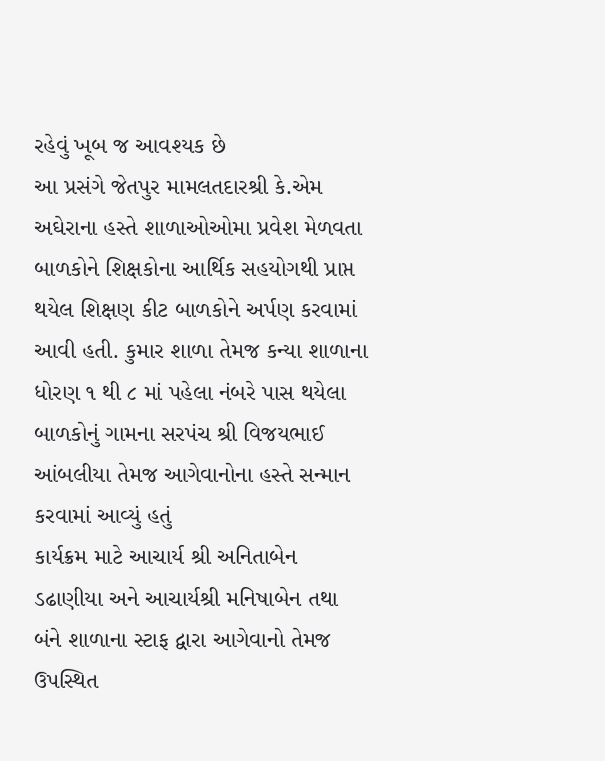રહેવું ખૂબ જ આવશ્યક છે
આ પ્રસંગે જેતપુર મામલતદારશ્રી કે.એમ અઘેરાના હસ્તે શાળાઓઓમા પ્રવેશ મેળવતા બાળકોને શિક્ષકોના આર્થિક સહયોગથી પ્રાપ્ત થયેલ શિક્ષણ કીટ બાળકોને અર્પણ કરવામાં આવી હતી. કુમાર શાળા તેમજ કન્યા શાળાના ધોરણ ૧ થી ૮ માં પહેલા નંબરે પાસ થયેલા બાળકોનું ગામના સરપંચ શ્રી વિજયભાઈ આંબલીયા તેમજ આગેવાનોના હસ્તે સન્માન કરવામાં આવ્યું હતું
કાર્યક્રમ માટે આચાર્ય શ્રી અનિતાબેન ડઢાણીયા અને આચાર્યશ્રી મનિષાબેન તથા બંને શાળાના સ્ટાફ દ્વારા આગેવાનો તેમજ ઉપસ્થિત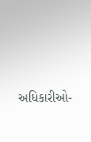અધિકારીઓ-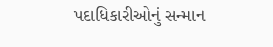પદાધિકારીઓનું સન્માન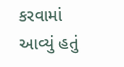કરવામાં આવ્યું હતું